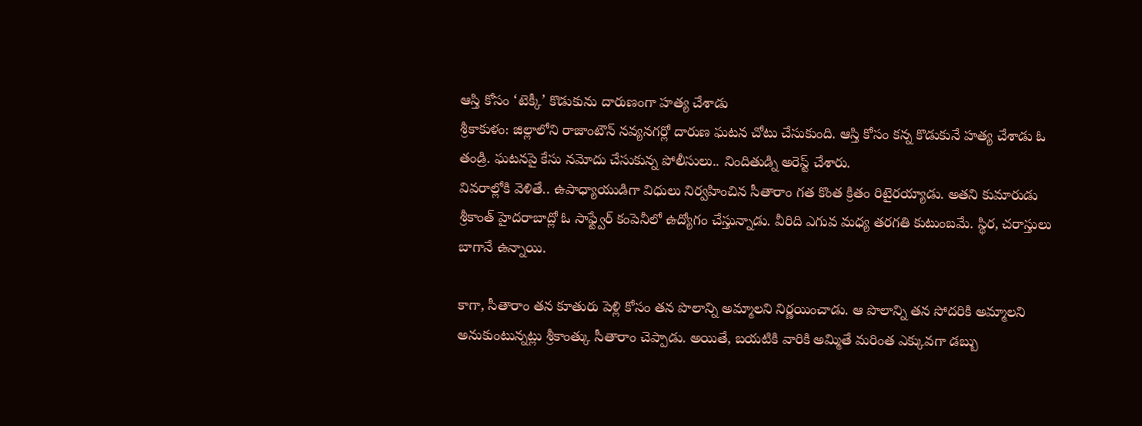ఆస్తి కోసం ‘టెక్కీ’ కొడుకును దారుణంగా హత్య చేశాడు
శ్రీకాకుళం: జిల్లాలోని రాజాంటౌన్ నవ్యనగర్లో దారుణ ఘటన చోటు చేసుకుంది. ఆస్తి కోసం కన్న కొడుకునే హత్య చేశాడు ఓ తండ్రి. ఘటనపై కేసు నమోదు చేసుకున్న పోలీసులు.. నిందితుడ్ని అరెస్ట్ చేశారు.
వివరాల్లోకి వెళితే.. ఉపాధ్యాయుడిగా విధులు నిర్వహించిన సీతారాం గత కొంత క్రితం రిటైరయ్యాడు. అతని కుమారుడు శ్రీకాంత్ హైదరాబాద్లో ఓ సాఫ్ట్వేర్ కంపెనీలో ఉద్యోగం చేస్తున్నాడు. వీరిది ఎగువ మధ్య తరగతి కుటుంబమే. స్థిర, చరాస్తులు బాగానే ఉన్నాయి.

కాగా, సీతారాం తన కూతురు పెళ్లి కోసం తన పొలాన్ని అమ్మాలని నిర్ణయించాడు. ఆ పొలాన్ని తన సోదరికి అమ్మాలని అనుకుంటున్నట్లు శ్రీకాంత్కు సీతారాం చెప్పాడు. అయితే, బయటికి వారికి అమ్మితే మరింత ఎక్కువగా డబ్బు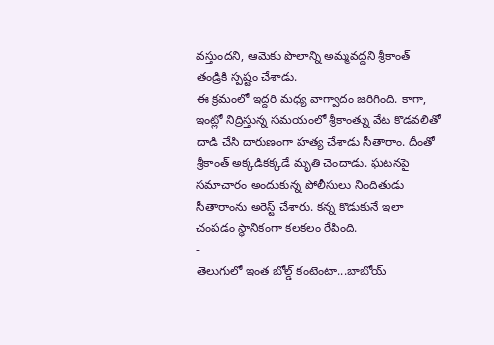వస్తుందని, ఆమెకు పొలాన్ని అమ్మవద్దని శ్రీకాంత్ తండ్రికి స్పష్టం చేశాడు.
ఈ క్రమంలో ఇద్దరి మధ్య వాగ్వాదం జరిగింది. కాగా, ఇంట్లో నిద్రిస్తున్న సమయంలో శ్రీకాంత్ను వేట కొడవలితో దాడి చేసి దారుణంగా హత్య చేశాడు సీతారాం. దీంతో శ్రీకాంత్ అక్కడికక్కడే మృతి చెందాడు. ఘటనపై సమాచారం అందుకున్న పోలీసులు నిందితుడు సీతారాంను అరెస్ట్ చేశారు. కన్న కొడుకునే ఇలా చంపడం స్థానికంగా కలకలం రేపింది.
-
తెలుగులో ఇంత బోల్డ్ కంటెంటా...బాబోయ్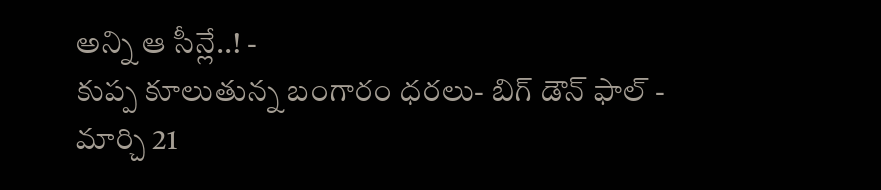అన్ని ఆ సీన్లే..! -
కుప్ప కూలుతున్న బంగారం ధరలు- బిగ్ డౌన్ ఫాల్ -
మార్చి 21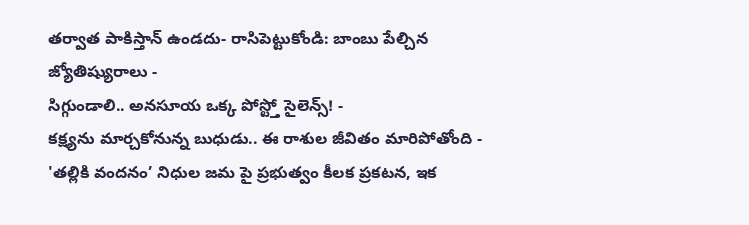తర్వాత పాకిస్తాన్ ఉండదు- రాసిపెట్టుకోండి: బాంబు పేల్చిన జ్యోతిష్యురాలు -
సిగ్గుండాలి.. అనసూయ ఒక్క పోస్ట్తో సైలెన్స్! -
కక్ష్యను మార్చకోనున్న బుధుడు.. ఈ రాశుల జీవితం మారిపోతోంది -
'తల్లికి వందనం’ నిధుల జమ పై ప్రభుత్వం కీలక ప్రకటన, ఇక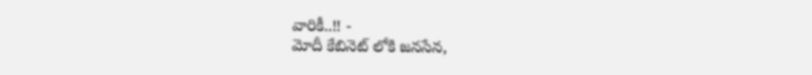వారికీ..!! -
మోదీ కేబినెట్ లోకి జనసేన,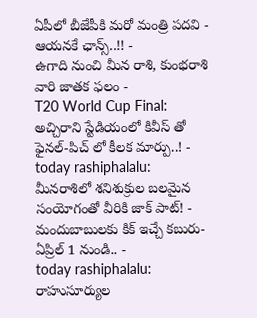ఏపీలో బీజేపీకి మరో మంత్రి పదవి - ఆయనకే ఛాన్స్..!! -
ఉగాది నుంచి మీన రాశి, కుంభరాశి వారి జాతక ఫలం -
T20 World Cup Final: అచ్చిరాని స్టేడియంలో కివీస్ తో ఫైనల్-పిచ్ లో కీలక మార్పు..! -
today rashiphalalu: మీనరాశిలో శనిశుక్రుల బలమైన సంయోగంతో వీరికి జాక్ పాట్! -
మందుబాబులకు కిక్ ఇచ్చే కబురు- ఏప్రిల్ 1 నుండి.. -
today rashiphalalu: రాహుసూర్యుల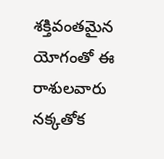శక్తివంతమైన యోగంతో ఈ రాశులవారు నక్కతోక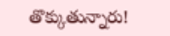తొక్కుతున్నారు!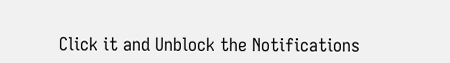Click it and Unblock the Notifications